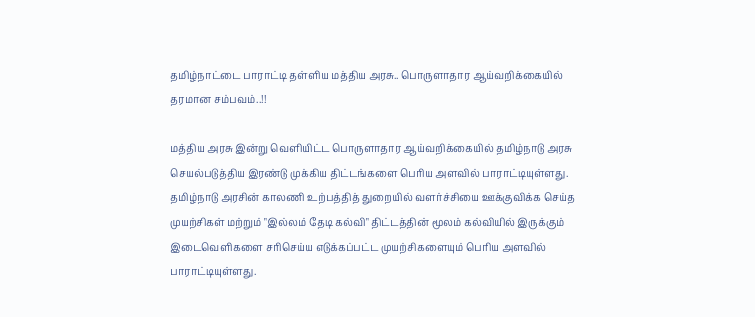தமிழ்நாட்டை பாராட்டி தள்ளிய மத்திய அரசு.. பொருளாதார ஆய்வறிக்கையில் தரமான சம்பவம்..!!

மத்திய அரசு இன்று வெளியிட்ட பொருளாதார ஆய்வறிக்கையில் தமிழ்நாடு அரசு செயல்படுத்திய இரண்டு முக்கிய திட்டங்களை பெரிய அளவில் பாராட்டியுள்ளது. தமிழ்நாடு அரசின் காலணி உற்பத்தித் துறையில் வளர்ச்சியை ஊக்குவிக்க செய்த முயற்சிகள் மற்றும் "இல்லம் தேடி கல்வி" திட்டத்தின் மூலம் கல்வியில் இருக்கும் இடைவெளிகளை சரிசெய்ய எடுக்கப்பட்ட முயற்சிகளையும் பெரிய அளவில் பாராட்டியுள்ளது.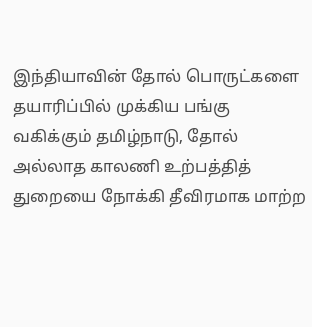இந்தியாவின் தோல் பொருட்களை தயாரிப்பில் முக்கிய பங்கு வகிக்கும் தமிழ்நாடு, தோல் அல்லாத காலணி உற்பத்தித் துறையை நோக்கி தீவிரமாக மாற்ற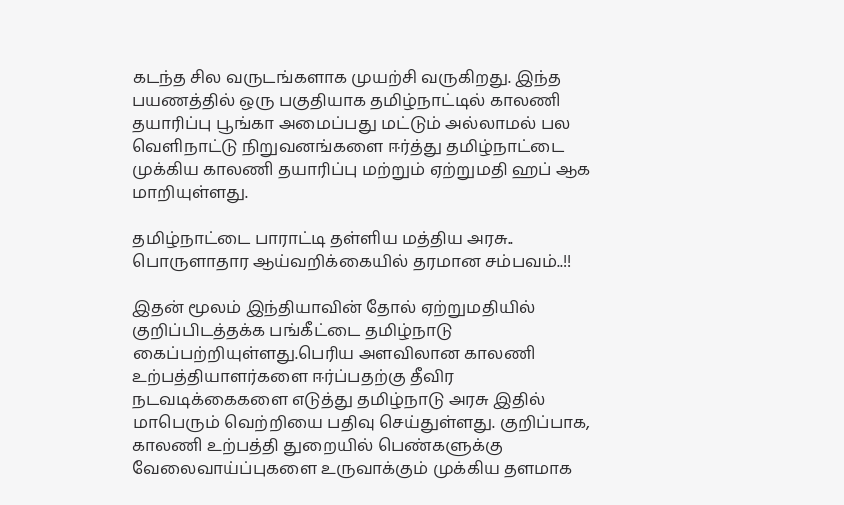கடந்த சில வருடங்களாக முயற்சி வருகிறது. இந்த பயணத்தில் ஒரு பகுதியாக தமிழ்நாட்டில் காலணி தயாரிப்பு பூங்கா அமைப்பது மட்டும் அல்லாமல் பல வெளிநாட்டு நிறுவனங்களை ஈர்த்து தமிழ்நாட்டை முக்கிய காலணி தயாரிப்பு மற்றும் ஏற்றுமதி ஹப் ஆக மாறியுள்ளது.

தமிழ்நாட்டை பாராட்டி தள்ளிய மத்திய அரசு.. பொருளாதார ஆய்வறிக்கையில் தரமான சம்பவம்..!!

இதன் மூலம் இந்தியாவின் தோல் ஏற்றுமதியில் குறிப்பிடத்தக்க பங்கீட்டை தமிழ்நாடு கைப்பற்றியுள்ளது.பெரிய அளவிலான காலணி உற்பத்தியாளர்களை ஈர்ப்பதற்கு தீவிர நடவடிக்கைகளை எடுத்து தமிழ்நாடு அரசு இதில் மாபெரும் வெற்றியை பதிவு செய்துள்ளது. குறிப்பாக, காலணி உற்பத்தி துறையில் பெண்களுக்கு வேலைவாய்ப்புகளை உருவாக்கும் முக்கிய தளமாக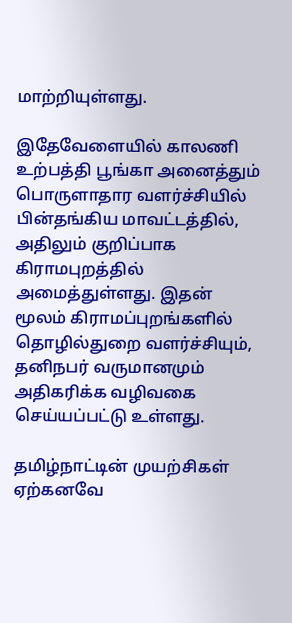மாற்றியுள்ளது.

இதேவேளையில் காலணி உற்பத்தி பூங்கா அனைத்தும் பொருளாதார வளர்ச்சியில் பின்தங்கிய மாவட்டத்தில், அதிலும் குறிப்பாக கிராமபுறத்தில் அமைத்துள்ளது. இதன் மூலம் கிராமப்புறங்களில் தொழில்துறை வளர்ச்சியும், தனிநபர் வருமானமும் அதிகரிக்க வழிவகை செய்யப்பட்டு உள்ளது.

தமிழ்நாட்டின் முயற்சிகள் ஏற்கனவே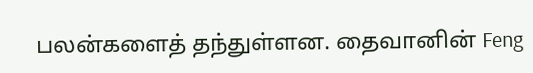பலன்களைத் தந்துள்ளன. தைவானின் Feng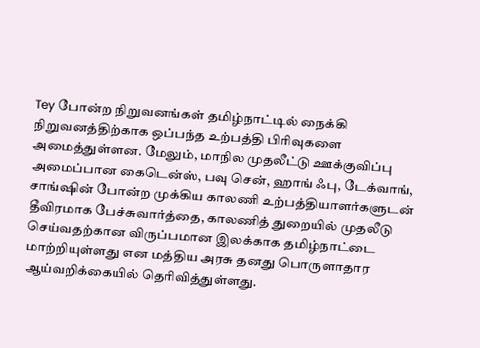Tey போன்ற நிறுவனங்கள் தமிழ்நாட்டில் நைக்கி நிறுவனத்திற்காக ஒப்பந்த உற்பத்தி பிரிவுகளை அமைத்துள்ளன. மேலும், மாநில முதலீட்டு ஊக்குவிப்பு அமைப்பான கைடென்ஸ், பவு சென், ஹாங் ஃபு, டேக்வாங், சாங்ஷின் போன்ற முக்கிய காலணி உற்பத்தியாளர்களுடன் தீவிரமாக பேச்சுவார்த்தை, காலணித் துறையில் முதலீடு செய்வதற்கான விருப்பமான இலக்காக தமிழ்நாட்டை மாற்றியுள்ளது என மத்திய அரசு தனது பொருளாதார ஆய்வறிக்கையில் தெரிவித்துள்ளது.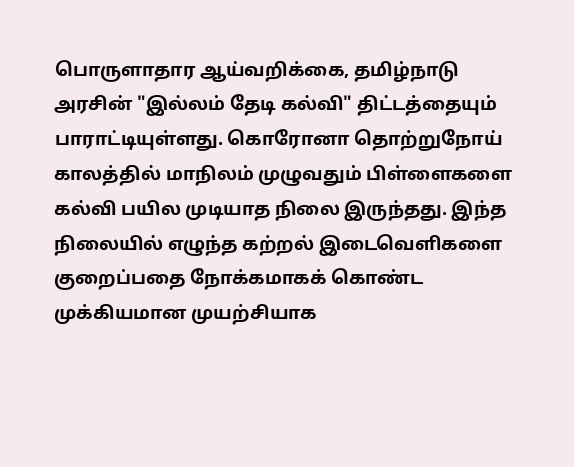பொருளாதார ஆய்வறிக்கை, தமிழ்நாடு அரசின் "இல்லம் தேடி கல்வி" திட்டத்தையும் பாராட்டியுள்ளது. கொரோனா தொற்றுநோய் காலத்தில் மாநிலம் முழுவதும் பிள்ளைகளை கல்வி பயில முடியாத நிலை இருந்தது. இந்த நிலையில் எழுந்த கற்றல் இடைவெளிகளை குறைப்பதை நோக்கமாகக் கொண்ட முக்கியமான முயற்சியாக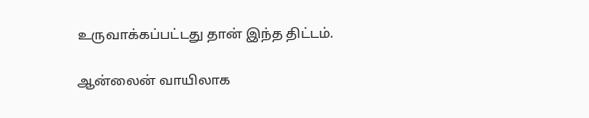உருவாக்கப்பட்டது தான் இந்த திட்டம்.

ஆன்லைன் வாயிலாக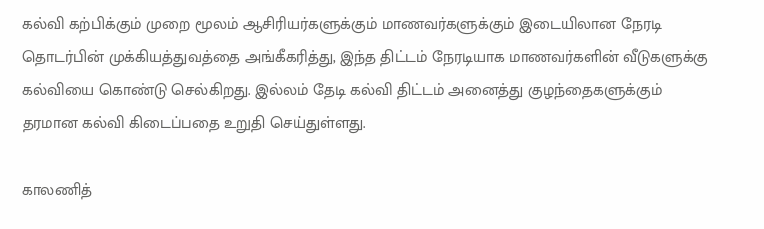கல்வி கற்பிக்கும் முறை மூலம் ஆசிரியர்களுக்கும் மாணவர்களுக்கும் இடையிலான நேரடி தொடர்பின் முக்கியத்துவத்தை அங்கீகரித்து, இந்த திட்டம் நேரடியாக மாணவர்களின் வீடுகளுக்கு கல்வியை கொண்டு செல்கிறது. இல்லம் தேடி கல்வி திட்டம் அனைத்து குழந்தைகளுக்கும் தரமான கல்வி கிடைப்பதை உறுதி செய்துள்ளது.

காலணித்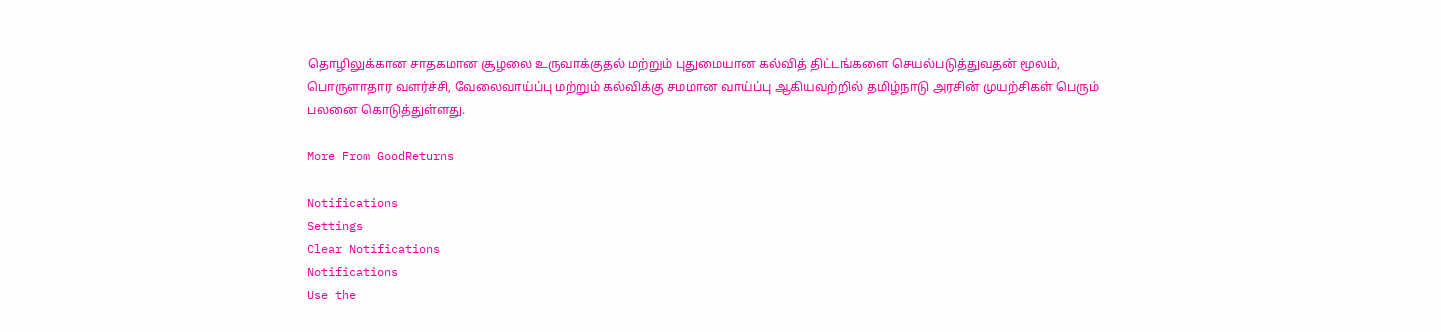தொழிலுக்கான சாதகமான சூழலை உருவாக்குதல் மற்றும் புதுமையான கல்வித் திட்டங்களை செயல்படுத்துவதன் மூலம், பொருளாதார வளர்ச்சி, வேலைவாய்ப்பு மற்றும் கல்விக்கு சமமான வாய்ப்பு ஆகியவற்றில் தமிழ்நாடு அரசின் முயற்சிகள் பெரும் பலனை கொடுத்துள்ளது.

More From GoodReturns

Notifications
Settings
Clear Notifications
Notifications
Use the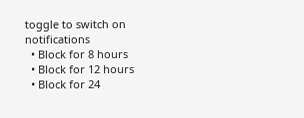toggle to switch on notifications
  • Block for 8 hours
  • Block for 12 hours
  • Block for 24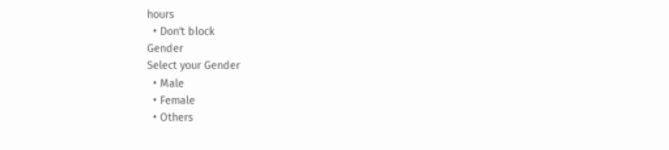hours
  • Don't block
Gender
Select your Gender
  • Male
  • Female
  • Others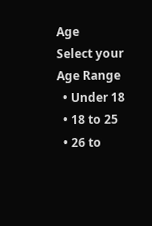Age
Select your Age Range
  • Under 18
  • 18 to 25
  • 26 to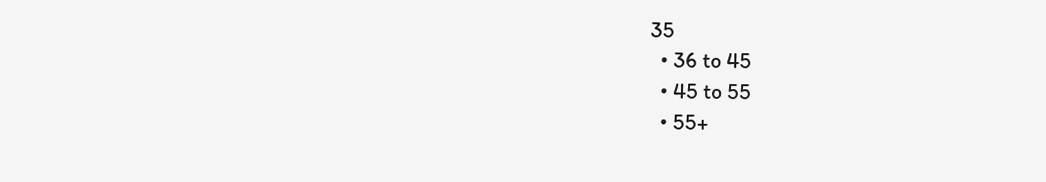35
  • 36 to 45
  • 45 to 55
  • 55+